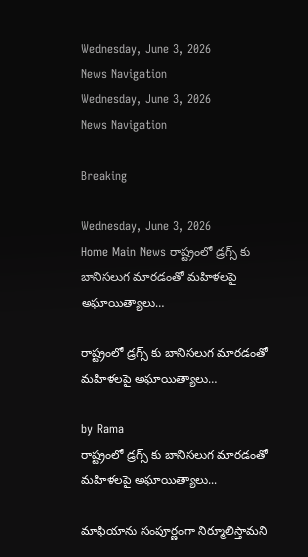Wednesday, June 3, 2026
News Navigation
Wednesday, June 3, 2026
News Navigation

Breaking

Wednesday, June 3, 2026
Home Main News రాష్ట్రంలో డ్రగ్స్ కు బానిసలుగ మారడంతో మహిళలపై అఘాయిత్యాలు…

రాష్ట్రంలో డ్రగ్స్ కు బానిసలుగ మారడంతో మహిళలపై అఘాయిత్యాలు…

by Rama
రాష్ట్రంలో డ్రగ్స్ కు బానిసలుగ మారడంతో మహిళలపై అఘాయిత్యాలు...

మాఫియాను సంపూర్ణంగా నిర్మూలిస్తామని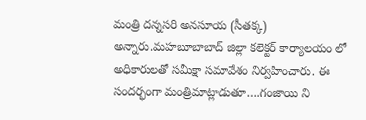మంత్రి దన్నసరి అనసూయ (సీతక్క) అన్నారు.మహబూబాబాద్ జిల్లా కలెక్టర్ కార్యాలయం లో అధికారులతో సమీక్షా సమావేశం నిర్వహించారు. ఈ సందర్భంగా మంత్రిమాట్లాడుతూ….గంజాయి ని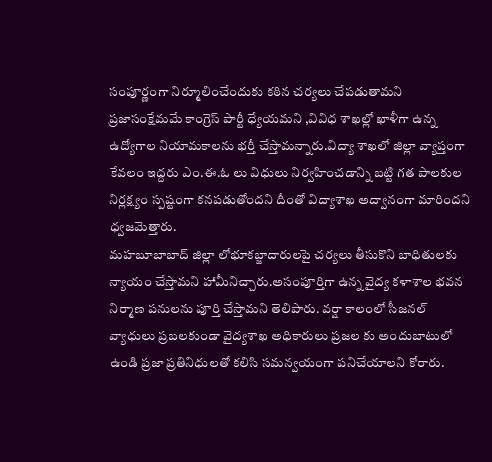సంపూర్ణంగా నిర్మూలించేందుకు కఠిన చర్యలు చేపడుతామని ప్రజాసంక్షేమమే కాంగ్రెస్ పార్టీ ధ్యేయమని ,వివిధ శాఖల్లో ఖాళీగా ఉన్న ఉద్యోగాల నియామకాలను భర్తీ చేస్తామన్నారు.విద్యా శాఖలో జిల్లా వ్యాప్తంగా కేవలం ఇద్దరు ఎం.ఈ.ఓ లు విధులు నిర్వహించడాన్ని బట్టి గత పాలకుల నిర్లక్ష్యం స్పష్టంగా కనపడుతోందని దీంతో విద్యాశాఖ అద్వానంగా మారిందని ధ్వజమెత్తారు.
మహబూబాబాద్ జిల్లా లోభూకబ్జాదారులపై చర్యలు తీసుకొని బాధితులకు న్యాయం చేస్తామని హామీనిచ్చారు.అసంపూర్తిగా ఉన్న వైద్య కళాశాల భవన నిర్మాణ పనులను పూర్తి చేస్తామని తెలిపారు. వర్షా కాలంలో సీజనల్ వ్యాధులు ప్రబలకుండా వైద్యశాఖ అధికారులు ప్రజల కు అందుబాటులో ఉండి ప్రజా ప్రతినిధులతో కలిసి సమన్వయంగా పనిచేయాలని కోరారు.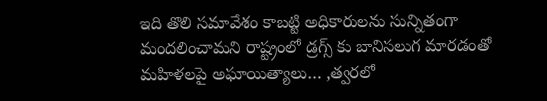ఇది తొలి సమావేశం కాబట్టి అధికారులను సున్నితంగా మందలించామని రాష్ట్రంలో డ్రగ్స్ కు బానిసలుగ మారడంతో మహిళలపై అఘాయిత్యాలు… ,త్వరలో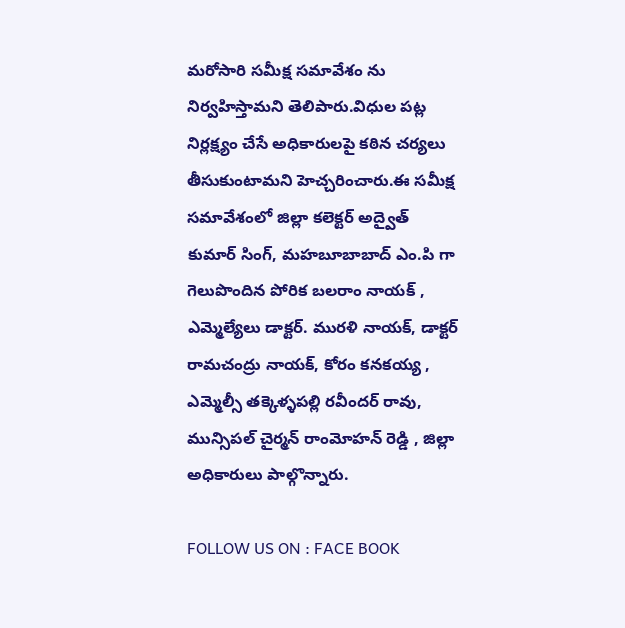మరోసారి సమీక్ష సమావేశం ను నిర్వహిస్తామని తెలిపారు.విధుల పట్ల నిర్లక్ష్యం చేసే అధికారులపై కఠిన చర్యలు తీసుకుంటామని హెచ్చరించారు.ఈ సమీక్ష సమావేశంలో జిల్లా కలెక్టర్ అద్వైత్ కుమార్ సింగ్, మహబూబాబాద్ ఎం.పి గా గెలుపొందిన పోరిక బలరాం నాయక్ , ఎమ్మెల్యేలు డాక్టర్. మురళి నాయక్, డాక్టర్ రామచంద్రు నాయక్, కోరం కనకయ్య , ఎమ్మెల్సీ తక్కెళ్ళపల్లి రవీందర్ రావు, మున్సిపల్ చైర్మన్ రాంమోహన్ రెడ్డి , జిల్లా అధికారులు పాల్గొన్నారు.

FOLLOW US ON : FACE BOOK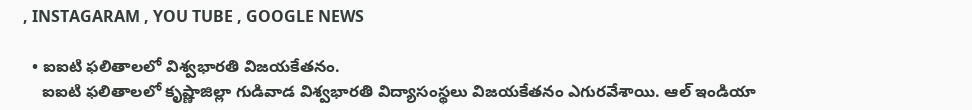, INSTAGARAM , YOU TUBE , GOOGLE NEWS

  • ఐఐటి ఫలితాలలో విశ్వభారతి విజయకేతనం.
    ఐఐటి ఫలితాలలో కృష్ణాజిల్లా గుడివాడ విశ్వభారతి విద్యాసంస్థలు విజయకేతనం ఎగురవేశాయి. ఆల్ ఇండియా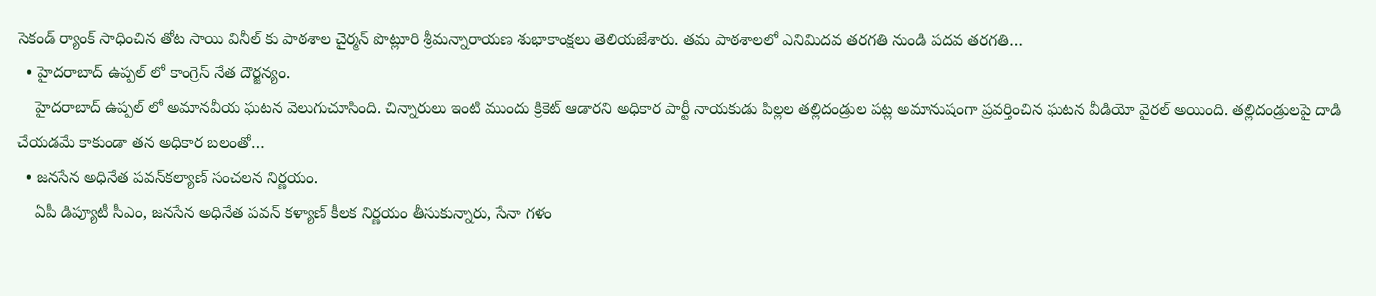సెకండ్ ర్యాంక్ సాధించిన తోట సాయి వినీల్ కు పాఠశాల చైర్మన్ పొట్లూరి శ్రీమన్నారాయణ శుభాకాంక్షలు తెలియజేశారు. తమ పాఠశాలలో ఎనిమిదవ తరగతి నుండి పదవ తరగతి…
  • హైదరాబాద్ ఉప్పల్ లో కాంగ్రెస్ నేత దౌర్జన్యం.
    హైదరాబాద్ ఉప్పల్ లో అమానవీయ ఘటన వెలుగుచూసింది. చిన్నారులు ఇంటి ముందు క్రికెట్ ఆడారని అధికార పార్టీ నాయకుడు పిల్లల తల్లిదండ్రుల పట్ల అమానుషంగా ప్రవర్తించిన ఘటన వీడియో వైరల్ అయింది. తల్లిదండ్రులపై దాడి చేయడమే కాకుండా తన అధికార బలంతో…
  • జనసేన అధినేత పవన్‌కల్యాణ్‌ సంచలన నిర్ణయం.
    ఏపీ డిప్యూటీ సీఎం, జనసేన అధినేత పవన్ కళ్యాణ్ కీలక నిర్ణయం తీసుకున్నారు, సేనా గళం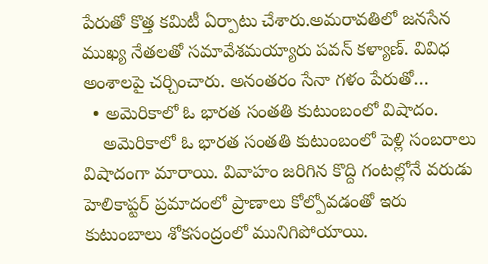పేరుతో కొత్త కమిటీ ఏర్పాటు చేశారు.అమరావతిలో జనసేన ముఖ్య నేతలతో సమావేశమయ్యారు పవన్ కళ్యాణ్. వివిధ అంశాలపై చర్చించారు. అనంతరం సేనా గళం పేరుతో…
  • అమెరికాలో ఓ భారత సంతతి కుటుంబంలో విషాదం.
    అమెరికాలో ఓ భారత సంతతి కుటుంబంలో పెళ్లి సంబరాలు విషాదంగా మారాయి. వివాహం జరిగిన కొద్ది గంటల్లోనే వరుడు హెలికాప్టర్ ప్రమాదంలో ప్రాణాలు కోల్పోవడంతో ఇరు కుటుంబాలు శోకసంద్రంలో మునిగిపోయాయి.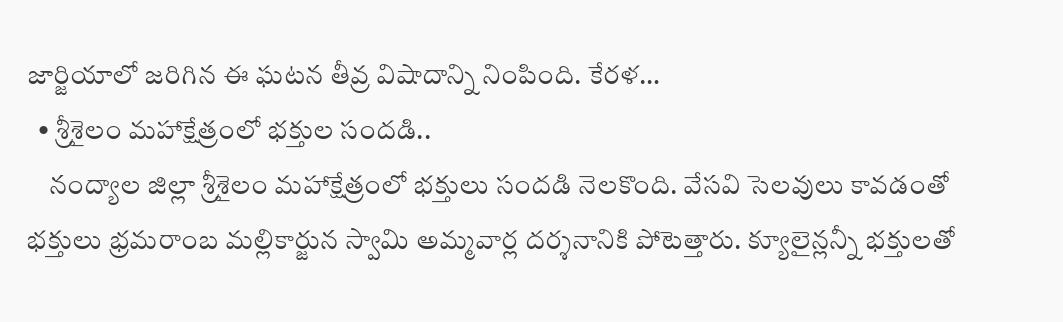జార్జియాలో జరిగిన ఈ ఘటన తీవ్ర విషాదాన్ని నింపింది. కేరళ…
  • శ్రీశైలం మహాక్షేత్రంలో భక్తుల సందడి..
    నంద్యాల జిల్లా శ్రీశైలం మహాక్షేత్రంలో భక్తులు సందడి నెలకొంది. వేసవి సెలవులు కావడంతో భక్తులు భ్రమరాంబ మల్లికార్జున స్వామి అమ్మవార్ల దర్శనానికి పోటెత్తారు. క్యూలైన్లన్నీ భక్తులతో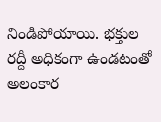నిండిపోయాయి. భక్తుల రద్దీ అధికంగా ఉండటంతో అలంకార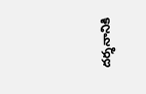దర్శనానికి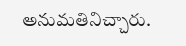అనుమతినిచ్చారు.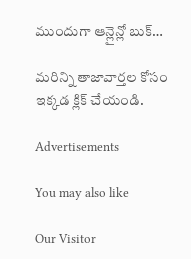ముందుగా ఆన్లైన్లో బుక్…

మరిన్ని తాజావార్తల కోసం ఇక్కడ క్లిక్ చేయండి.

Advertisements

You may also like

Our Visitor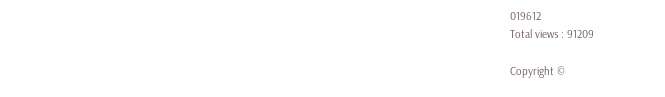019612
Total views : 91209

Copyright ©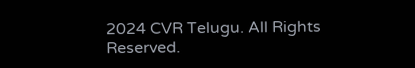2024 CVR Telugu. All Rights Reserved.